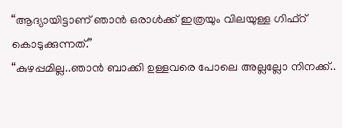“ആദ്യായിട്ടാണ് ഞാൻ ഒരാൾക്ക് ഇത്രയും വിലയുള്ള ഗിഫ്റ് കൊടുക്കുന്നത്.”
“കുഴപ്പമില്ല..ഞാൻ ബാക്കി ഉള്ളവരെ പോലെ അല്ലല്ലോ നിനക്ക്..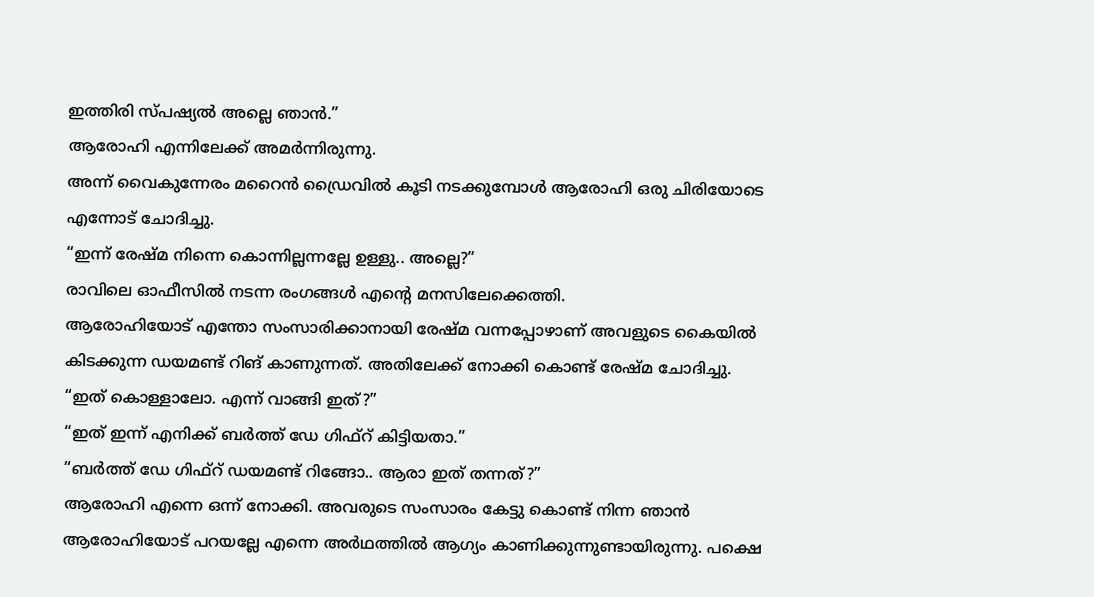ഇത്തിരി സ്പഷ്യൽ അല്ലെ ഞാൻ.”
ആരോഹി എന്നിലേക്ക് അമർന്നിരുന്നു.
അന്ന് വൈകുന്നേരം മറൈൻ ഡ്രൈവിൽ കൂടി നടക്കുമ്പോൾ ആരോഹി ഒരു ചിരിയോടെ എന്നോട് ചോദിച്ചു.
“ഇന്ന് രേഷ്മ നിന്നെ കൊന്നില്ലന്നല്ലേ ഉള്ളു.. അല്ലെ?”
രാവിലെ ഓഫീസിൽ നടന്ന രംഗങ്ങൾ എന്റെ മനസിലേക്കെത്തി.
ആരോഹിയോട് എന്തോ സംസാരിക്കാനായി രേഷ്മ വന്നപ്പോഴാണ് അവളുടെ കൈയിൽ കിടക്കുന്ന ഡയമണ്ട് റിങ് കാണുന്നത്. അതിലേക്ക് നോക്കി കൊണ്ട് രേഷ്മ ചോദിച്ചു.
“ഇത് കൊള്ളാലോ. എന്ന് വാങ്ങി ഇത്?”
“ഇത് ഇന്ന് എനിക്ക് ബർത്ത് ഡേ ഗിഫ്റ് കിട്ടിയതാ.”
“ബർത്ത് ഡേ ഗിഫ്റ് ഡയമണ്ട് റിങ്ങോ.. ആരാ ഇത് തന്നത്?”
ആരോഹി എന്നെ ഒന്ന് നോക്കി. അവരുടെ സംസാരം കേട്ടു കൊണ്ട് നിന്ന ഞാൻ ആരോഹിയോട് പറയല്ലേ എന്നെ അർഥത്തിൽ ആഗ്യം കാണിക്കുന്നുണ്ടായിരുന്നു. പക്ഷെ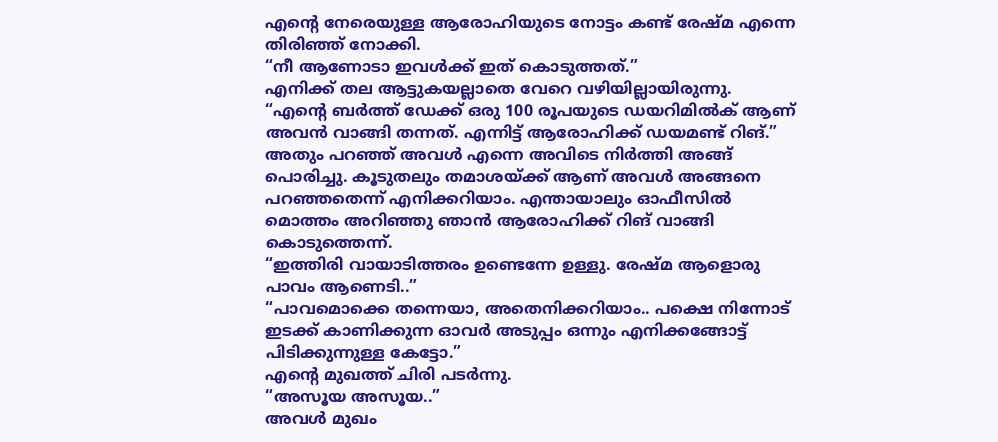എന്റെ നേരെയുള്ള ആരോഹിയുടെ നോട്ടം കണ്ട് രേഷ്മ എന്നെ തിരിഞ്ഞ് നോക്കി.
“നീ ആണോടാ ഇവൾക്ക് ഇത് കൊടുത്തത്.”
എനിക്ക് തല ആട്ടുകയല്ലാതെ വേറെ വഴിയില്ലായിരുന്നു.
“എന്റെ ബർത്ത് ഡേക്ക് ഒരു 100 രൂപയുടെ ഡയറിമിൽക് ആണ് അവൻ വാങ്ങി തന്നത്. എന്നിട്ട് ആരോഹിക്ക് ഡയമണ്ട് റിങ്.”
അതും പറഞ്ഞ് അവൾ എന്നെ അവിടെ നിർത്തി അങ്ങ് പൊരിച്ചു. കൂടുതലും തമാശയ്ക്ക് ആണ് അവൾ അങ്ങനെ പറഞ്ഞതെന്ന് എനിക്കറിയാം. എന്തായാലും ഓഫീസിൽ മൊത്തം അറിഞ്ഞു ഞാൻ ആരോഹിക്ക് റിങ് വാങ്ങി കൊടുത്തെന്ന്.
“ഇത്തിരി വായാടിത്തരം ഉണ്ടെന്നേ ഉള്ളു. രേഷ്മ ആളൊരു പാവം ആണെടി..”
“പാവമൊക്കെ തന്നെയാ, അതെനിക്കറിയാം.. പക്ഷെ നിന്നോട് ഇടക്ക് കാണിക്കുന്ന ഓവർ അടുപ്പം ഒന്നും എനിക്കങ്ങോട്ട് പിടിക്കുന്നുള്ള കേട്ടോ.”
എന്റെ മുഖത്ത് ചിരി പടർന്നു.
“അസൂയ അസൂയ..”
അവൾ മുഖം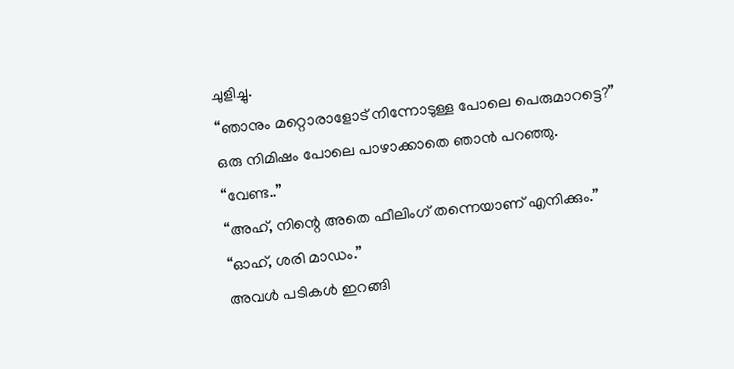ചുളിച്ചു.
“ഞാനും മറ്റൊരാളോട് നിന്നോടുള്ള പോലെ പെരുമാറട്ടെ?”
ഒരു നിമിഷം പോലെ പാഴാക്കാതെ ഞാൻ പറഞ്ഞു.
“വേണ്ട..”
“അഹ്, നിന്റെ അതെ ഫീലിംഗ് തന്നെയാണ് എനിക്കും.”
“ഓഹ്, ശരി മാഡം.”
അവൾ പടികൾ ഇറങ്ങി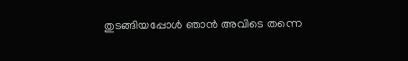തുടങ്ങിയപ്പോൾ ഞാൻ അവിടെ തന്നെ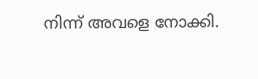നിന്ന് അവളെ നോക്കി.